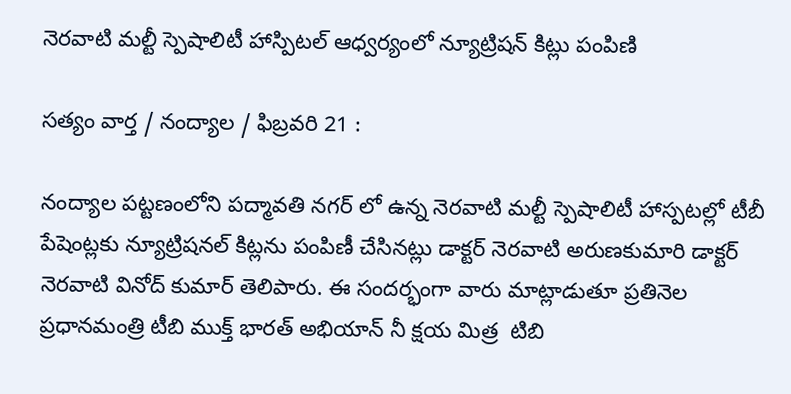నెరవాటి మల్టీ స్పెషాలిటీ హాస్పిటల్ ఆధ్వర్యంలో న్యూట్రిషన్ కిట్లు పంపిణి

సత్యం వార్త / నంద్యాల / ఫిబ్రవరి 21 :

నంద్యాల పట్టణంలోని పద్మావతి నగర్ లో ఉన్న నెరవాటి మల్టీ స్పెషాలిటీ హాస్పటల్లో టీబీ పేషెంట్లకు న్యూట్రిషనల్ కిట్లను పంపిణీ చేసినట్లు డాక్టర్ నెరవాటి అరుణకుమారి డాక్టర్ నెరవాటి వినోద్ కుమార్ తెలిపారు. ఈ సందర్భంగా వారు మాట్లాడుతూ ప్రతినెల ప్రధానమంత్రి టీబి ముక్త్ భారత్ అభియాన్ నీ క్షయ మిత్ర  టిబి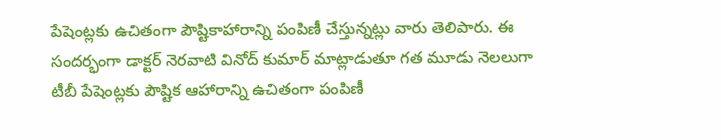పేషెంట్లకు ఉచితంగా పౌష్టికాహారాన్ని పంపిణీ చేస్తున్నట్లు వారు తెలిపారు. ఈ సందర్భంగా డాక్టర్ నెరవాటి వినోద్ కుమార్ మాట్లాడుతూ గత మూడు నెలలుగా టీబీ పేషెంట్లకు పౌష్టిక ఆహారాన్ని ఉచితంగా పంపిణీ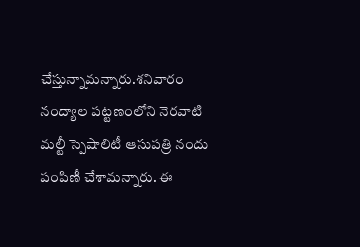చేస్తున్నామన్నారు.శనివారం నంద్యాల పట్టణంలోని నెరవాటి మల్టీ స్పెషాలిటీ ఆసుపత్రి నందు పంపిణీ చేశామన్నారు. ఈ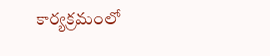కార్యక్రమంలో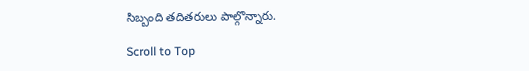సిబ్బంది తదితరులు పాల్గొన్నారు.

Scroll to Top